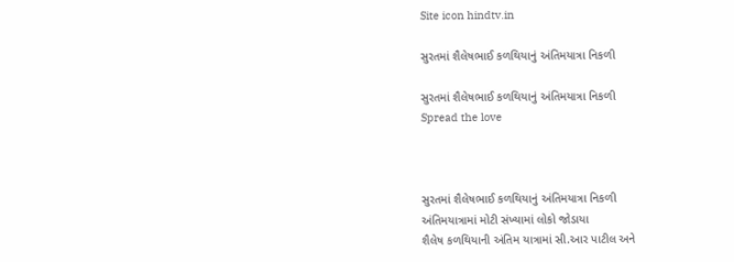Site icon hindtv.in

સુરતમાં શૈલેષભાઈ કળથિયાનું અંતિમયાત્રા નિકળી

સુરતમાં શૈલેષભાઈ કળથિયાનું અંતિમયાત્રા નિકળી
Spread the love



સુરતમાં શૈલેષભાઈ કળથિયાનું અંતિમયાત્રા નિકળી
અંતિમયાત્રામાં મોટી સંખ્યામાં લોકો જોડાયા
શૈલેષ કળથિયાની અંતિમ યાત્રામાં સી.આર પાટીલ અને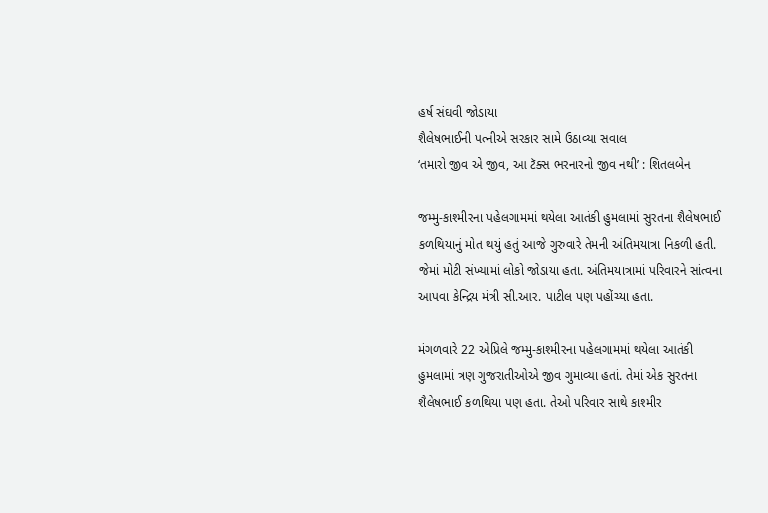હર્ષ સંઘવી જોડાયા
શૈલેષભાઈની પત્નીએ સરકાર સામે ઉઠાવ્યા સવાલ
‘તમારો જીવ એ જીવ, આ ટૅક્સ ભરનારનો જીવ નથી’ : શિતલબેન

જમ્મુ-કાશ્મીરના પહેલગામમાં થયેલા આતંકી હુમલામાં સુરતના શૈલેષભાઈ કળથિયાનું મોત થયું હતું આજે ગુરુવારે તેમની અંતિમયાત્રા નિકળી હતી. જેમાં મોટી સંખ્યામાં લોકો જોડાયા હતા. અંતિમયાત્રામાં પરિવારને સાંત્વના આપવા કેન્દ્રિય મંત્રી સી.આર. પાટીલ પણ પહોંચ્યા હતા.

મંગળવારે 22 એપ્રિલે જમ્મુ-કાશ્મીરના પહેલગામમાં થયેલા આતંકી હુમલામાં ત્રણ ગુજરાતીઓએ જીવ ગુમાવ્યા હતાં. તેમાં એક સુરતના શૈલેષભાઈ કળથિયા પણ હતા. તેઓ પરિવાર સાથે કાશ્મીર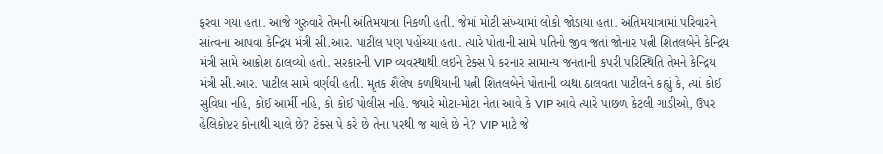ફરવા ગયા હતા. આજે ગુરુવારે તેમની અંતિમયાત્રા નિકળી હતી. જેમાં મોટી સંખ્યામાં લોકો જોડાયા હતા. અંતિમયાત્રામાં પરિવારને સાંત્વના આપવા કેન્દ્રિય મંત્રી સી.આર. પાટીલ પણ પહોંચ્યા હતા. ત્યારે પોતાની સામે પતિનો જીવ જતાં જોનાર પત્ની શિતલબેને કેન્દ્રિય મંત્રી સામે આક્રોશ ઠાલવ્યો હતો. સરકારની VIP વ્યવસ્થાથી લઇને ટેક્સ પે કરનાર સામાન્ય જનતાની કપરી પરિસ્થિતિ તેમને કેન્દ્રિય મંત્રી સી.આર. પાટીલ સામે વર્ણવી હતી. મૃતક શૈલેષ કળથિયાની પત્ની શિતલબેને પોતાની વ્યથા ઠાલવતા પાટીલને કહ્યું કે, ત્યાં કોઈ સુવિધા નહિ, કોઈ આર્મી નહિ, કો કોઈ પોલીસ નહિ. જ્યારે મોટા-મોટા નેતા આવે કે VIP આવે ત્યારે પાછળ કેટલી ગાડીઓ, ઉપર હેલિકોપ્ટર કોનાથી ચાલે છે? ટેક્સ પે કરે છે તેના પરથી જ ચાલે છે ને? VIP માટે જે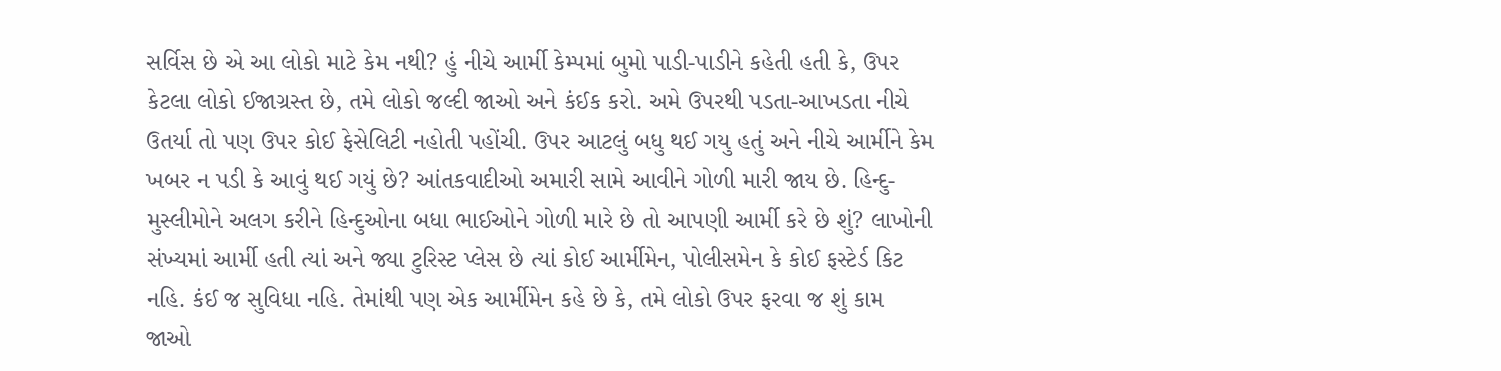સર્વિસ છે એ આ લોકો માટે કેમ નથી? હું નીચે આર્મી કેમ્પમાં બુમો પાડી-પાડીને કહેતી હતી કે, ઉપર કેટલા લોકો ઈજાગ્રસ્ત છે, તમે લોકો જલ્દી જાઓ અને કંઈક કરો. અમે ઉપરથી પડતા-આખડતા નીચે ઉતર્યા તો પણ ઉપર કોઈ ફેસેલિટી નહોતી પહોંચી. ઉપર આટલું બધુ થઈ ગયુ હતું અને નીચે આર્મીને કેમ ખબર ન પડી કે આવું થઈ ગયું છે? આંતકવાદીઓ અમારી સામે આવીને ગોળી મારી જાય છે. હિન્દુ-મુસ્લીમોને અલગ કરીને હિન્દુઓના બધા ભાઈઓને ગોળી મારે છે તો આપણી આર્મી કરે છે શું? લાખોની સંખ્યમાં આર્મી હતી ત્યાં અને જ્યા ટુરિસ્ટ પ્લેસ છે ત્યાં કોઈ આર્મીમેન, પોલીસમેન કે કોઈ ફસ્ટેર્ડ કિટ નહિ. કંઈ જ સુવિધા નહિ. તેમાંથી પણ એક આર્મીમેન કહે છે કે, તમે લોકો ઉપર ફરવા જ શું કામ જાઓ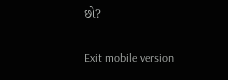છો?

Exit mobile version